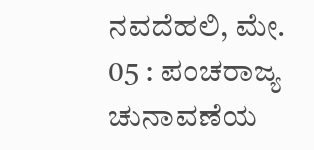ನವದೆಹಲಿ, ಮೇ. 05 : ಪಂಚರಾಜ್ಯ ಚುನಾವಣೆಯ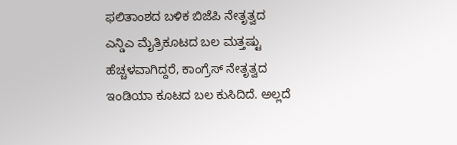ಫಲಿತಾಂಶದ ಬಳಿಕ ಬಿಜೆಪಿ ನೇತೃತ್ವದ ಎನ್ಡಿಎ ಮೈತ್ರಿಕೂಟದ ಬಲ ಮತ್ತಷ್ಟು ಹೆಚ್ಚಳವಾಗಿದ್ದರೆ, ಕಾಂಗ್ರೆಸ್ ನೇತೃತ್ವದ ಇಂಡಿಯಾ ಕೂಟದ ಬಲ ಕುಸಿದಿದೆ. ಅಲ್ಲದೆ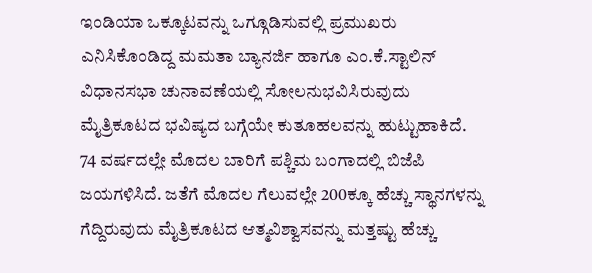ಇಂಡಿಯಾ ಒಕ್ಕೂಟವನ್ನು ಒಗ್ಗೂಡಿಸುವಲ್ಲಿ ಪ್ರಮುಖರು ಎನಿಸಿಕೊಂಡಿದ್ದ ಮಮತಾ ಬ್ಯಾನರ್ಜಿ ಹಾಗೂ ಎಂ.ಕೆ.ಸ್ಟಾಲಿನ್ ವಿಧಾನಸಭಾ ಚುನಾವಣೆಯಲ್ಲಿ ಸೋಲನುಭವಿಸಿರುವುದು ಮೈತ್ರಿಕೂಟದ ಭವಿಷ್ಯದ ಬಗ್ಗೆಯೇ ಕುತೂಹಲವನ್ನು ಹುಟ್ಟುಹಾಕಿದೆ.
74 ವರ್ಷದಲ್ಲೇ ಮೊದಲ ಬಾರಿಗೆ ಪಶ್ಚಿಮ ಬಂಗಾದಲ್ಲಿ ಬಿಜೆಪಿ ಜಯಗಳಿಸಿದೆ. ಜತೆಗೆ ಮೊದಲ ಗೆಲುವಲ್ಲೇ 200ಕ್ಕೂ ಹೆಚ್ಚು ಸ್ಥಾನಗಳನ್ನು ಗೆದ್ದಿರುವುದು ಮೈತ್ರಿಕೂಟದ ಆತ್ಮವಿಶ್ವಾಸವನ್ನು ಮತ್ತಷ್ಟು ಹೆಚ್ಚು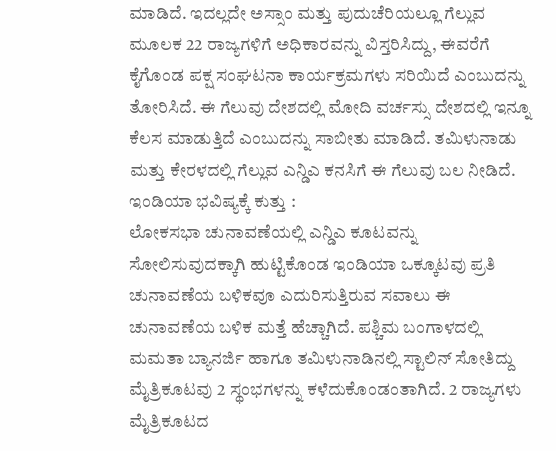ಮಾಡಿದೆ. ಇದಲ್ಲದೇ ಅಸ್ಸಾಂ ಮತ್ತು ಪುದುಚೆರಿಯಲ್ಲೂ ಗೆಲ್ಲುವ ಮೂಲಕ 22 ರಾಜ್ಯಗಳಿಗೆ ಅಧಿಕಾರವನ್ನು ವಿಸ್ತರಿಸಿದ್ದು, ಈವರೆಗೆ ಕೈಗೊಂಡ ಪಕ್ಷ ಸಂಘಟನಾ ಕಾರ್ಯಕ್ರಮಗಳು ಸರಿಯಿದೆ ಎಂಬುದನ್ನು ತೋರಿಸಿದೆ. ಈ ಗೆಲುವು ದೇಶದಲ್ಲಿ ಮೋದಿ ವರ್ಚಸ್ಸು ದೇಶದಲ್ಲಿ ಇನ್ನೂ ಕೆಲಸ ಮಾಡುತ್ತಿದೆ ಎಂಬುದನ್ನು ಸಾಬೀತು ಮಾಡಿದೆ. ತಮಿಳುನಾಡು ಮತ್ತು ಕೇರಳದಲ್ಲಿ ಗೆಲ್ಲುವ ಎನ್ಡಿಎ ಕನಸಿಗೆ ಈ ಗೆಲುವು ಬಲ ನೀಡಿದೆ.
ಇಂಡಿಯಾ ಭವಿಷ್ಯಕ್ಕೆ ಕುತ್ತು :
ಲೋಕಸಭಾ ಚುನಾವಣೆಯಲ್ಲಿ ಎನ್ಡಿಎ ಕೂಟವನ್ನು ಸೋಲಿಸುವುದಕ್ಕಾಗಿ ಹುಟ್ಟಿಕೊಂಡ ಇಂಡಿಯಾ ಒಕ್ಕೂಟವು ಪ್ರತಿ ಚುನಾವಣೆಯ ಬಳಿಕವೂ ಎದುರಿಸುತ್ತಿರುವ ಸವಾಲು ಈ ಚುನಾವಣೆಯ ಬಳಿಕ ಮತ್ತೆ ಹೆಚ್ಚಾಗಿದೆ. ಪಶ್ಚಿಮ ಬಂಗಾಳದಲ್ಲಿ ಮಮತಾ ಬ್ಯಾನರ್ಜಿ ಹಾಗೂ ತಮಿಳುನಾಡಿನಲ್ಲಿ ಸ್ಟಾಲಿನ್ ಸೋತಿದ್ದು ಮೈತ್ರಿಕೂಟವು 2 ಸ್ಥಂಭಗಳನ್ನು ಕಳೆದುಕೊಂಡಂತಾಗಿದೆ. 2 ರಾಜ್ಯಗಳು ಮೈತ್ರಿಕೂಟದ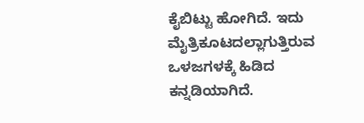ಕೈಬಿಟ್ಟು ಹೋಗಿದೆ. ಇದು ಮೈತ್ರಿಕೂಟದಲ್ಲಾಗುತ್ತಿರುವ ಒಳಜಗಳಕ್ಕೆ ಹಿಡಿದ ಕನ್ನಡಿಯಾಗಿದೆ.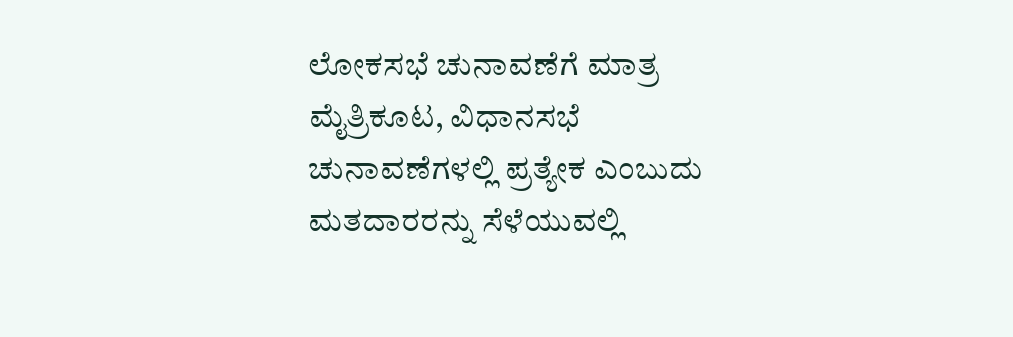ಲೋಕಸಭೆ ಚುನಾವಣೆಗೆ ಮಾತ್ರ ಮೈತ್ರಿಕೂಟ, ವಿಧಾನಸಭೆ ಚುನಾವಣೆಗಳಲ್ಲಿ ಪ್ರತ್ಯೇಕ ಎಂಬುದು ಮತದಾರರನ್ನು ಸೆಳೆಯುವಲ್ಲಿ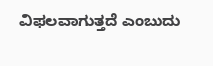ವಿಫಲವಾಗುತ್ತದೆ ಎಂಬುದು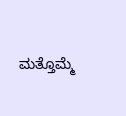ಮತ್ತೊಮ್ಮೆ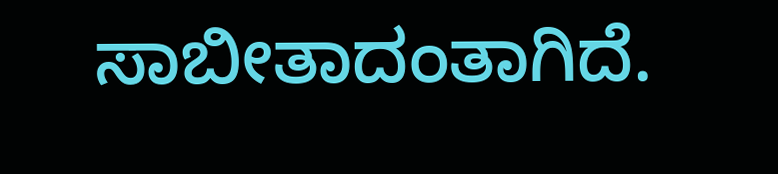ಸಾಬೀತಾದಂತಾಗಿದೆ.